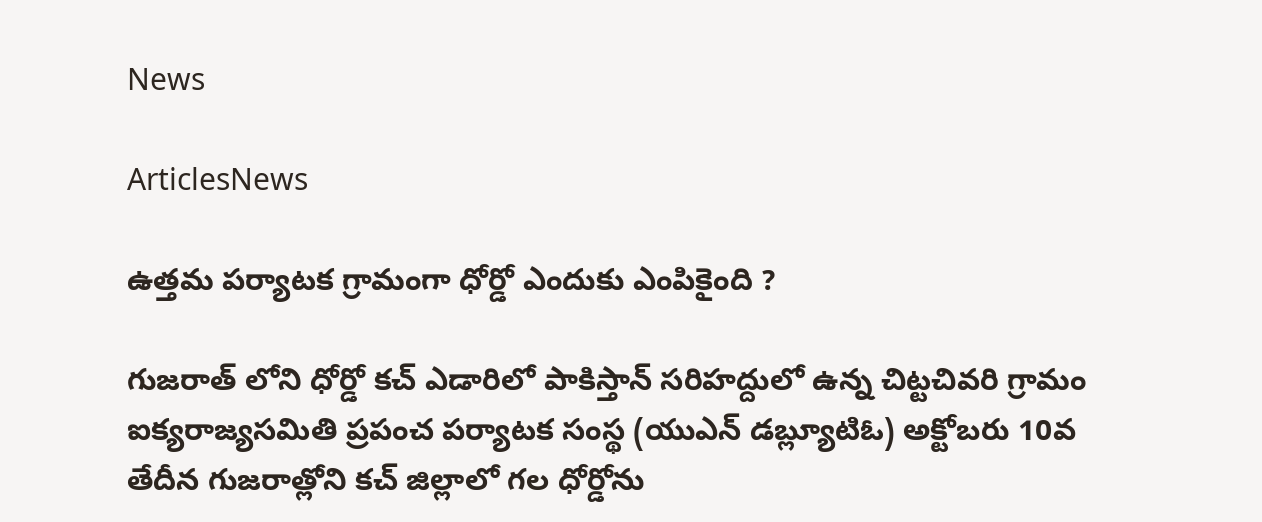News

ArticlesNews

ఉత్తమ పర్యాటక గ్రామంగా ధోర్డో ఎందుకు ఎంపికైంది ?

గుజరాత్ లోని ధోర్డో కచ్ ఎడారిలో పాకిస్తాన్ సరిహద్దులో ఉన్న చిట్టచివరి గ్రామం ఐక్యరాజ్యసమితి ప్రపంచ పర్యాటక సంస్థ (యుఎన్ డబ్ల్యూటిఓ) అక్టోబరు 10వ తేదీన గుజరాత్లోని కచ్ జిల్లాలో గల ధోర్డోను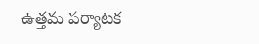ఉత్తమ పర్యాటక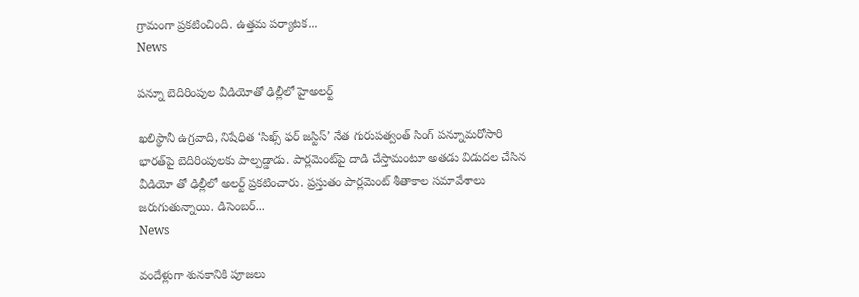గ్రామంగా ప్రకటించింది. ఉత్తమ పర్యాటక...
News

పన్నూ బెదిరింపుల వీడియోతో ఢిల్లీలో హైఅలర్ట్‌

ఖలిస్థానీ ఉగ్రవాది, నిషేధిత ‘సిఖ్స్‌ ఫర్‌ జస్టిస్‌’ నేత గురుపత్వంత్‌ సింగ్‌ పన్నూమరోసారి భారత్‌పై బెదిరింపులకు పాల్పడ్డాడు. పార్లమెంట్‌పై దాడి చేస్తామంటూ అతడు విడుదల చేసిన వీడియో తో ఢిల్లీలో అలర్ట్ ప్రకటించారు. ప్రస్తుతం పార్లమెంట్ శీతాకాల సమావేశాలు జరుగుతున్నాయి. డిసెంబర్...
News

వందేళ్లుగా శునకానికి పూజలు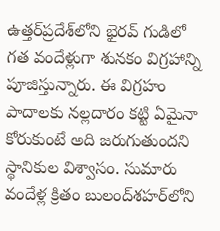ఉత్తర్‌ప్రదేశ్‌లోని భైరవ్‌ గుడిలో గత వందేళ్లుగా శునకం విగ్రహాన్ని పూజిస్తున్నారు. ఈ విగ్రహం పాదాలకు నల్లదారం కట్టి ఏమైనా కోరుకుంటే అది జరుగుతుందని స్థానికుల విశ్వాసం. సుమారు వందేళ్ల క్రితం బులంద్‌శహర్‌లోని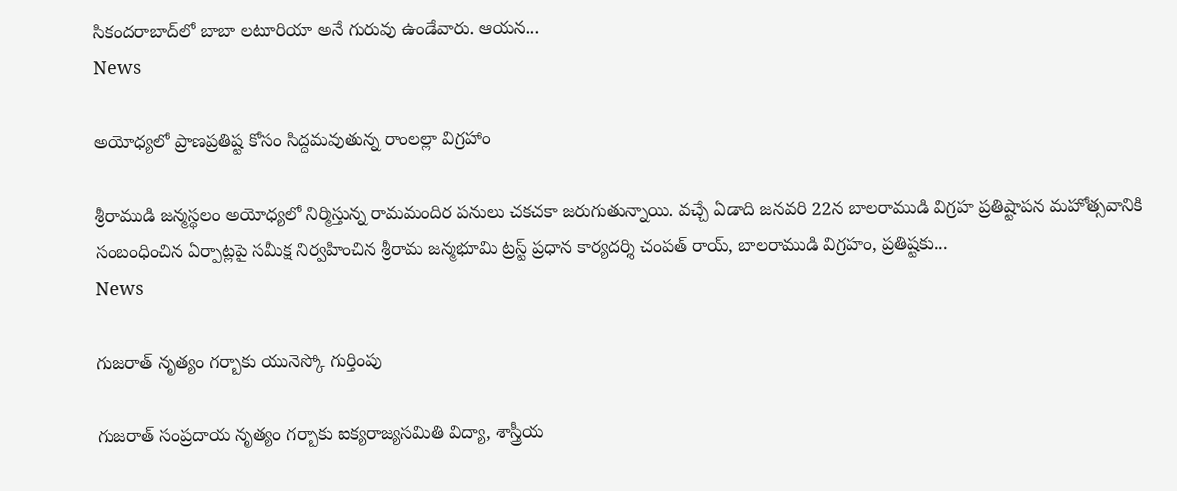సికందరాబాద్‌లో బాబా లటూరియా అనే గురువు ఉండేవారు. ఆయన...
News

అయోధ్యలో ప్రాణప్రతిష్ట కోసం సిద్దమవుతున్న రాంలల్లా విగ్రహాం

శ్రీరాముడి జన్మస్థలం అయోధ్యలో నిర్మిస్తున్న రామమందిర పనులు చకచకా జరుగుతున్నాయి. వచ్చే ఏడాది జనవరి 22న బాలరాముడి విగ్రహ ప్రతిష్టాపన మహోత్సవానికి సంబంధించిన ఏర్పాట్లపై సమీక్ష నిర్వహించిన శ్రీరామ జన్మభూమి ట్రస్ట్ ప్రధాన కార్యదర్శి చంపత్ రాయ్, బాలరాముడి విగ్రహం, ప్రతిష్టకు...
News

గుజరాత్‌ నృత్యం గర్బాకు యునెస్కో గుర్తింపు

గుజరాత్‌ సంప్రదాయ నృత్యం గర్బాకు ఐక్యరాజ్యసమితి విద్యా, శాస్త్రీయ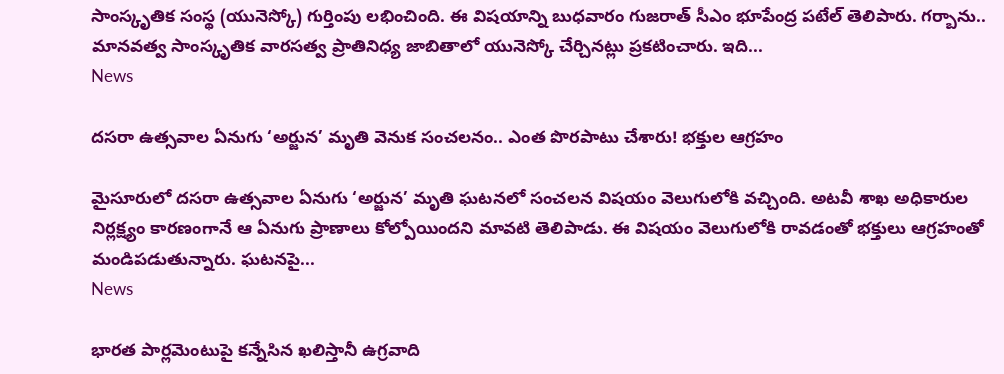సాంస్కృతిక సంస్థ (యునెస్కో) గుర్తింపు లభించింది. ఈ విషయాన్ని బుధవారం గుజరాత్‌ సీఎం భూపేంద్ర పటేల్‌ తెలిపారు. గర్బాను.. మానవత్వ సాంస్కృతిక వారసత్వ ప్రాతినిధ్య జాబితాలో యునెస్కో చేర్చినట్లు ప్రకటించారు. ఇది...
News

దసరా ఉత్సవాల ఏనుగు ‘అర్జున’ మృతి వెనుక సంచలనం.. ఎంత పొరపాటు చేశారు! భక్తుల ఆగ్రహం

మైసూరులో దసరా ఉత్సవాల ఏనుగు ‘అర్జున’ మృతి ఘటనలో సంచలన విషయం వెలుగులోకి వచ్చింది. అటవీ శాఖ అధికారుల నిర్లక్ష్యం కారణంగానే ఆ ఏనుగు ప్రాణాలు కోల్పోయిందని మావటి తెలిపాడు. ఈ విషయం వెలుగులోకి రావడంతో భక్తులు ఆగ్రహంతో మండిపడుతున్నారు. ఘటనపై...
News

భారత పార్లమెంటుపై కన్నేసిన ఖలిస్తానీ ఉగ్రవాది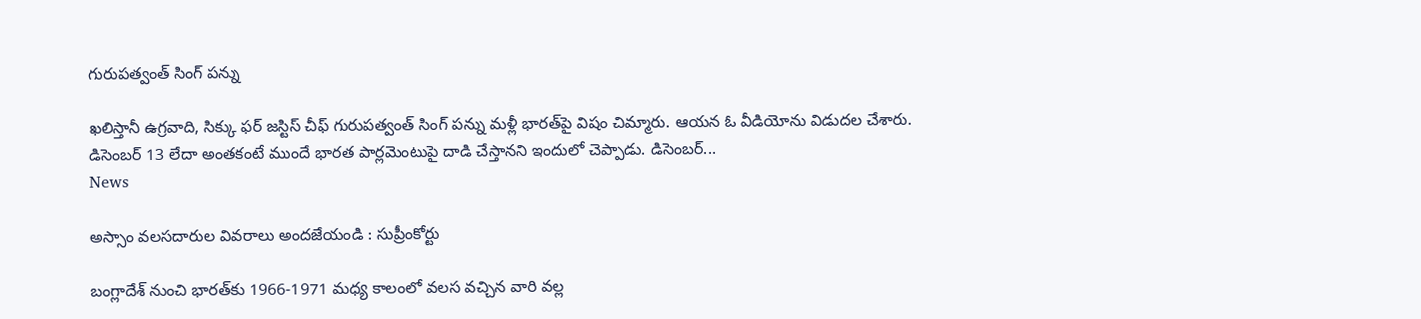గురుపత్వంత్ సింగ్ పన్ను

ఖలిస్తానీ ఉగ్రవాది, సిక్కు ఫర్ జస్టిస్ చీఫ్ గురుపత్వంత్ సింగ్ పన్ను మళ్లీ భారత్‌పై విషం చిమ్మారు. ఆయన ఓ వీడియోను విడుదల చేశారు. డిసెంబర్ 13 లేదా అంతకంటే ముందే భారత పార్లమెంటుపై దాడి చేస్తానని ఇందులో చెప్పాడు. డిసెంబర్...
News

అస్సాం వలసదారుల వివరాలు అందజేయండి : సుప్రీంకోర్టు

బంగ్లాదేశ్‌ నుంచి భారత్‌కు 1966-1971 మధ్య కాలంలో వలస వచ్చిన వారి వల్ల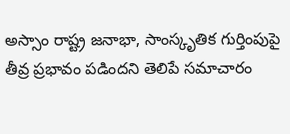అస్సాం రాష్ట్ర జనాభా, సాంస్కృతిక గుర్తింపుపై తీవ్ర ప్రభావం పడిందని తెలిపే సమాచారం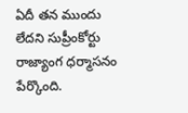ఏదీ తన ముందు లేదని సుప్రీంకోర్టు రాజ్యాంగ ధర్మాసనం పేర్కొంది.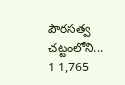పౌరసత్వ చట్టంలోని...
1 1,765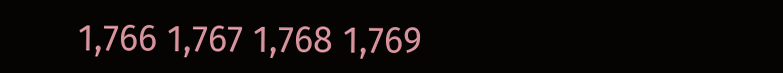1,766 1,767 1,768 1,769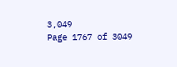3,049
Page 1767 of 3049